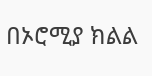በኦሮሚያ ክልል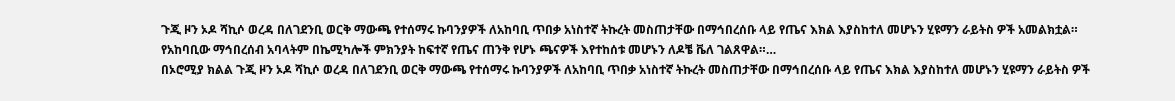ጉጂ ዞን ኦዶ ሻኪሶ ወረዳ በለገደንቢ ወርቅ ማውጫ የተሰማሩ ኩባንያዎች ለአከባቢ ጥበቃ አነስተኛ ትኩረት መስጠታቸው በማኅበረሰቡ ላይ የጤና እክል እያስከተለ መሆኑን ሂዩማን ራይትስ ዎች አመልክቷል። የአከባቢው ማኅበረሰብ አባላትም በኬሚካሎች ምክንያት ከፍተኛ የጤና ጠንቅ የሆኑ ጫናዎች እየተከሰቱ መሆኑን ለዶቼ ቬለ ገልጸዋል።…
በኦሮሚያ ክልል ጉጂ ዞን ኦዶ ሻኪሶ ወረዳ በለገደንቢ ወርቅ ማውጫ የተሰማሩ ኩባንያዎች ለአከባቢ ጥበቃ አነስተኛ ትኩረት መስጠታቸው በማኅበረሰቡ ላይ የጤና እክል እያስከተለ መሆኑን ሂዩማን ራይትስ ዎች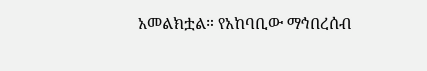አመልክቷል። የአከባቢው ማኅበረሰብ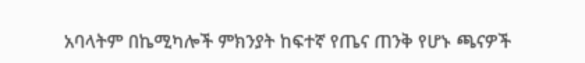አባላትም በኬሚካሎች ምክንያት ከፍተኛ የጤና ጠንቅ የሆኑ ጫናዎች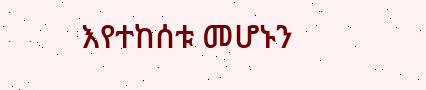እየተከሰቱ መሆኑን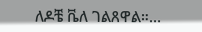ለዶቼ ቬለ ገልጸዋል።…